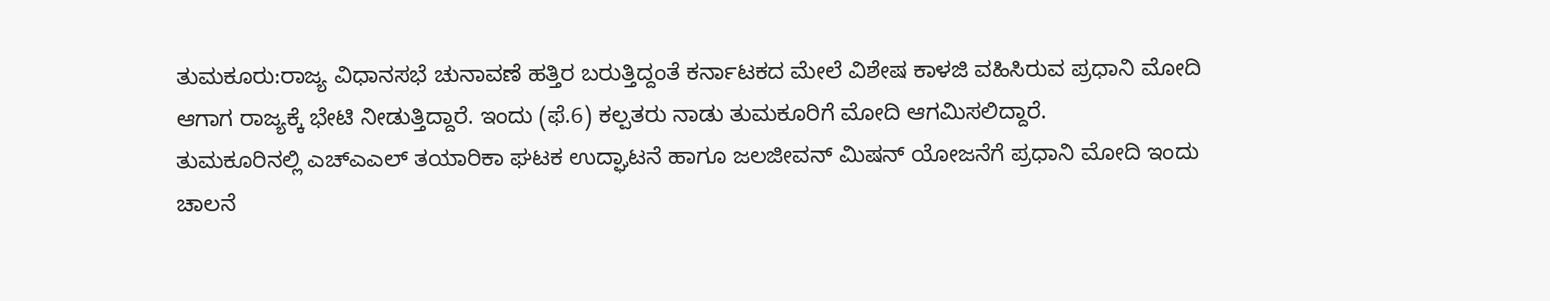ತುಮಕೂರು:ರಾಜ್ಯ ವಿಧಾನಸಭೆ ಚುನಾವಣೆ ಹತ್ತಿರ ಬರುತ್ತಿದ್ದಂತೆ ಕರ್ನಾಟಕದ ಮೇಲೆ ವಿಶೇಷ ಕಾಳಜಿ ವಹಿಸಿರುವ ಪ್ರಧಾನಿ ಮೋದಿ ಆಗಾಗ ರಾಜ್ಯಕ್ಕೆ ಭೇಟಿ ನೀಡುತ್ತಿದ್ದಾರೆ. ಇಂದು (ಫೆ.6) ಕಲ್ಪತರು ನಾಡು ತುಮಕೂರಿಗೆ ಮೋದಿ ಆಗಮಿಸಲಿದ್ದಾರೆ.
ತುಮಕೂರಿನಲ್ಲಿ ಎಚ್ಎಎಲ್ ತಯಾರಿಕಾ ಘಟಕ ಉದ್ಘಾಟನೆ ಹಾಗೂ ಜಲಜೀವನ್ ಮಿಷನ್ ಯೋಜನೆಗೆ ಪ್ರಧಾನಿ ಮೋದಿ ಇಂದು ಚಾಲನೆ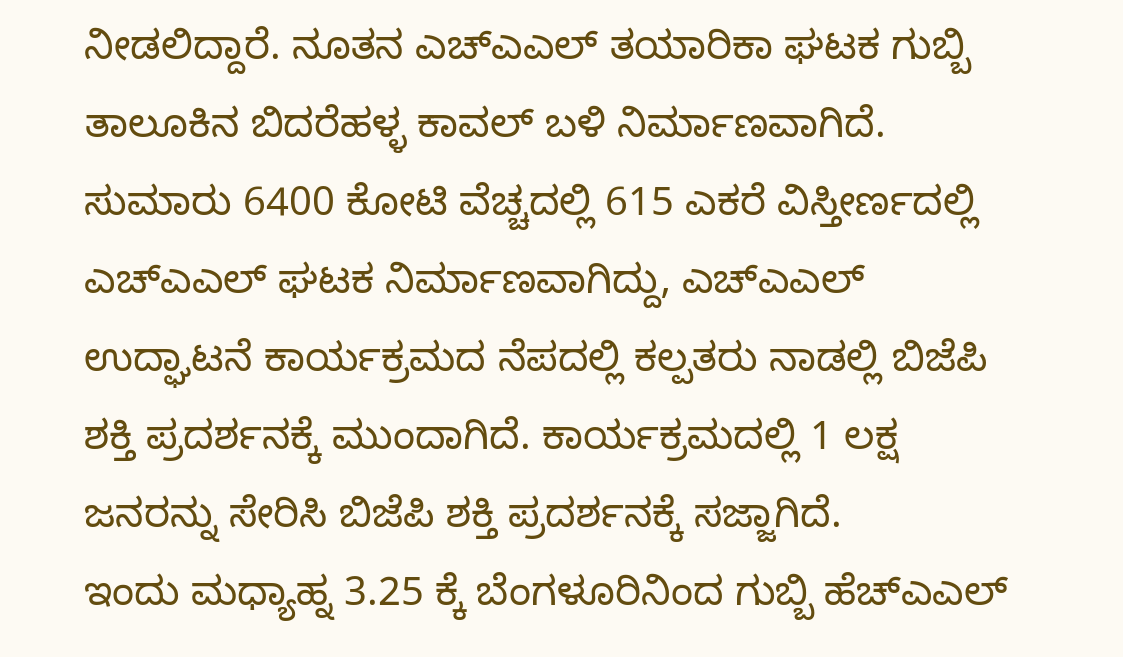ನೀಡಲಿದ್ದಾರೆ. ನೂತನ ಎಚ್ಎಎಲ್ ತಯಾರಿಕಾ ಘಟಕ ಗುಬ್ಬಿ ತಾಲೂಕಿನ ಬಿದರೆಹಳ್ಳ ಕಾವಲ್ ಬಳಿ ನಿರ್ಮಾಣವಾಗಿದೆ.
ಸುಮಾರು 6400 ಕೋಟಿ ವೆಚ್ಚದಲ್ಲಿ 615 ಎಕರೆ ವಿಸ್ತೀರ್ಣದಲ್ಲಿ ಎಚ್ಎಎಲ್ ಘಟಕ ನಿರ್ಮಾಣವಾಗಿದ್ದು, ಎಚ್ಎಎಲ್ ಉದ್ಘಾಟನೆ ಕಾರ್ಯಕ್ರಮದ ನೆಪದಲ್ಲಿ ಕಲ್ಪತರು ನಾಡಲ್ಲಿ ಬಿಜೆಪಿ ಶಕ್ತಿ ಪ್ರದರ್ಶನಕ್ಕೆ ಮುಂದಾಗಿದೆ. ಕಾರ್ಯಕ್ರಮದಲ್ಲಿ 1 ಲಕ್ಷ ಜನರನ್ನು ಸೇರಿಸಿ ಬಿಜೆಪಿ ಶಕ್ತಿ ಪ್ರದರ್ಶನಕ್ಕೆ ಸಜ್ಜಾಗಿದೆ.
ಇಂದು ಮಧ್ಯಾಹ್ನ 3.25 ಕ್ಕೆ ಬೆಂಗಳೂರಿನಿಂದ ಗುಬ್ಬಿ ಹೆಚ್ಎಎಲ್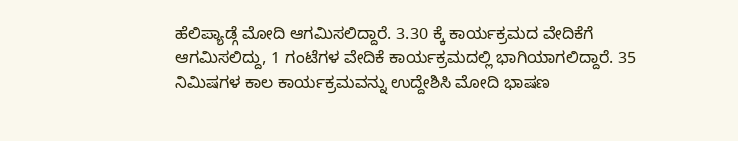ಹೆಲಿಪ್ಯಾಡ್ಗೆ ಮೋದಿ ಆಗಮಿಸಲಿದ್ದಾರೆ. 3.30 ಕ್ಕೆ ಕಾರ್ಯಕ್ರಮದ ವೇದಿಕೆಗೆ ಆಗಮಿಸಲಿದ್ದು, 1 ಗಂಟೆಗಳ ವೇದಿಕೆ ಕಾರ್ಯಕ್ರಮದಲ್ಲಿ ‌ಭಾಗಿಯಾಗಲಿದ್ದಾರೆ. 35 ನಿಮಿಷಗಳ ಕಾಲ ಕಾರ್ಯಕ್ರಮವನ್ನು ಉದ್ದೇಶಿಸಿ ಮೋದಿ ಭಾಷಣ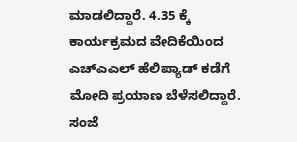ಮಾಡಲಿದ್ದಾರೆ. 4.35 ಕ್ಕೆ ಕಾರ್ಯಕ್ರಮದ ವೇದಿಕೆಯಿಂದ ಎಚ್ಎಎಲ್ ಹೆಲಿಪ್ಯಾಡ್ ಕಡೆಗೆ ಮೋದಿ ಪ್ರಯಾಣ ಬೆಳೆಸಲಿದ್ದಾರೆ.
ಸಂಜೆ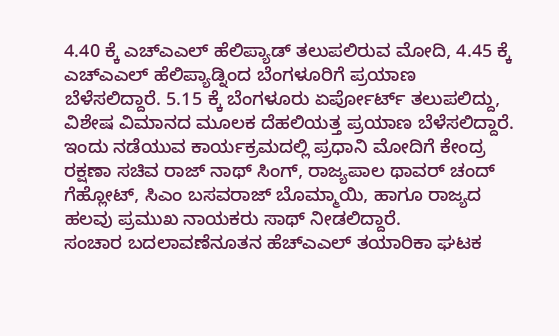4.40 ಕ್ಕೆ ಎಚ್ಎಎಲ್ ಹೆಲಿಪ್ಯಾಡ್ ತಲುಪಲಿರುವ ಮೋದಿ, 4.45 ಕ್ಕೆ ಎಚ್ಎಎಲ್ ಹೆಲಿಪ್ಯಾಡ್ನಿಂದ ಬೆಂಗಳೂರಿಗೆ ಪ್ರಯಾಣ ಬೆಳೆಸಲಿದ್ದಾರೆ. 5.15 ಕ್ಕೆ ಬೆಂಗಳೂರು ಏರ್ಪೋರ್ಟ್ ತಲುಪಲಿದ್ದು, ವಿಶೇಷ ವಿಮಾನದ ಮೂಲಕ ದೆಹಲಿಯತ್ತ ಪ್ರಯಾಣ ಬೆಳೆಸಲಿದ್ದಾರೆ.
ಇಂದು ನಡೆಯುವ ಕಾರ್ಯಕ್ರಮದಲ್ಲಿ ಪ್ರಧಾನಿ ಮೋದಿಗೆ ಕೇಂದ್ರ ರಕ್ಷಣಾ ಸಚಿವ ರಾಜ್ ನಾಥ್ ಸಿಂಗ್, ರಾಜ್ಯಪಾಲ ಥಾವರ್ ಚಂದ್ ಗೆಹ್ಲೋಟ್, ಸಿಎಂ ಬಸವರಾಜ್ ಬೊಮ್ಮಾಯಿ, ಹಾಗೂ ರಾಜ್ಯದ ಹಲವು ಪ್ರಮುಖ ನಾಯಕರು ಸಾಥ್ ನೀಡಲಿದ್ದಾರೆ.
ಸಂಚಾರ ಬದಲಾವಣೆನೂತನ ಹೆಚ್ಎಎಲ್ ತಯಾರಿಕಾ ಘಟಕ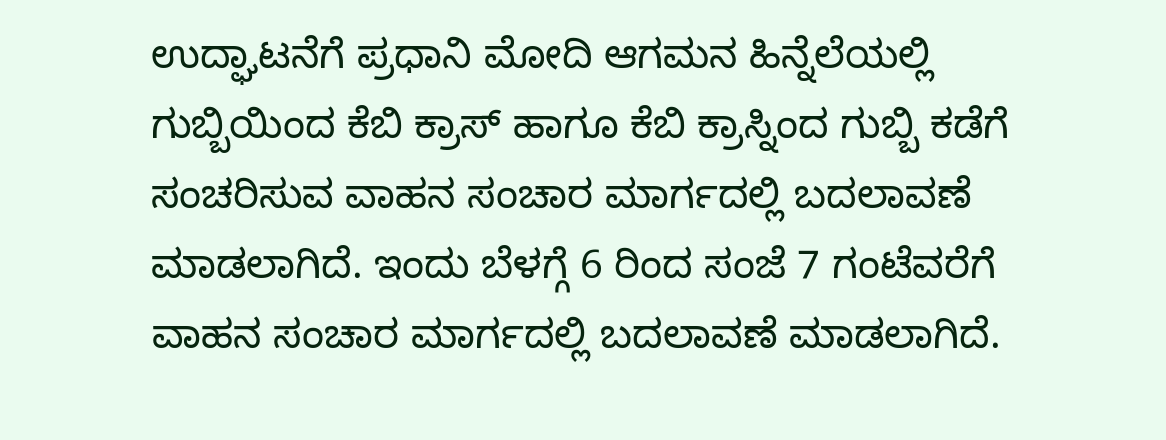ಉದ್ಘಾಟನೆಗೆ ಪ್ರಧಾನಿ ಮೋದಿ ಆಗಮನ ಹಿನ್ನೆಲೆಯಲ್ಲಿ ಗುಬ್ಬಿಯಿಂದ ಕೆಬಿ ಕ್ರಾಸ್ ಹಾಗೂ ಕೆಬಿ ಕ್ರಾಸ್ನಿಂದ ಗುಬ್ಬಿ ಕಡೆಗೆ ಸಂಚರಿಸುವ ವಾಹನ ಸಂಚಾರ ಮಾರ್ಗದಲ್ಲಿ ಬದಲಾವಣೆ ಮಾಡಲಾಗಿದೆ. ಇಂದು ಬೆಳಗ್ಗೆ 6 ರಿಂದ ಸಂಜೆ 7 ಗಂಟೆವರೆಗೆ ವಾಹನ ಸಂಚಾರ ಮಾರ್ಗದಲ್ಲಿ ಬದಲಾವಣೆ ಮಾಡಲಾಗಿದೆ.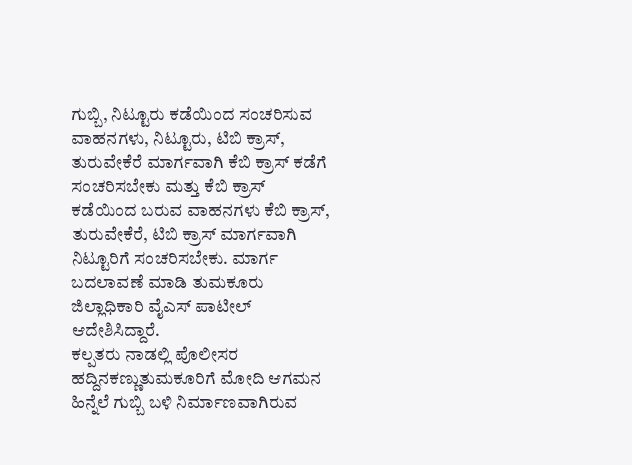ಗುಬ್ಬಿ, ನಿಟ್ಟೂರು ಕಡೆಯಿಂದ ಸಂಚರಿಸುವ ವಾಹನಗಳು, ನಿಟ್ಟೂರು, ಟಿಬಿ ಕ್ರಾಸ್, ತುರುವೇಕೆರೆ ಮಾರ್ಗವಾಗಿ ಕೆಬಿ ಕ್ರಾಸ್ ಕಡೆಗೆ ಸಂಚರಿಸಬೇಕು ಮತ್ತು ಕೆಬಿ ಕ್ರಾಸ್ ಕಡೆಯಿಂದ ಬರುವ ವಾಹನಗಳು ಕೆಬಿ ಕ್ರಾಸ್, ತುರುವೇಕೆರೆ, ಟಿಬಿ ಕ್ರಾಸ್ ಮಾರ್ಗವಾಗಿ ನಿಟ್ಟೂರಿಗೆ ಸಂಚರಿಸಬೇಕು. ಮಾರ್ಗ ಬದಲಾವಣೆ ಮಾಡಿ ತುಮಕೂರು ಜಿಲ್ಲಾಧಿಕಾರಿ ವೈಎಸ್ ಪಾಟೀಲ್ ಆದೇಶಿಸಿದ್ದಾರೆ.
ಕಲ್ಪತರು ನಾಡಲ್ಲಿ ಪೊಲೀಸರ ಹದ್ದಿನಕಣ್ಣುತುಮಕೂರಿಗೆ ಮೋದಿ ಆಗಮನ ಹಿನ್ನೆಲೆ ಗುಬ್ಬಿ ಬಳಿ ನಿರ್ಮಾಣವಾಗಿರುವ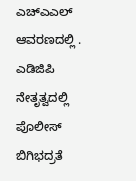ಎಚ್ಎಎಲ್ ಆವರಣದಲ್ಲಿ . ಎಡಿಜಿಪಿ ನೇತೃತ್ವದಲ್ಲಿ ಪೊಲೀಸ್ ಬಿಗಿಭದ್ರತೆ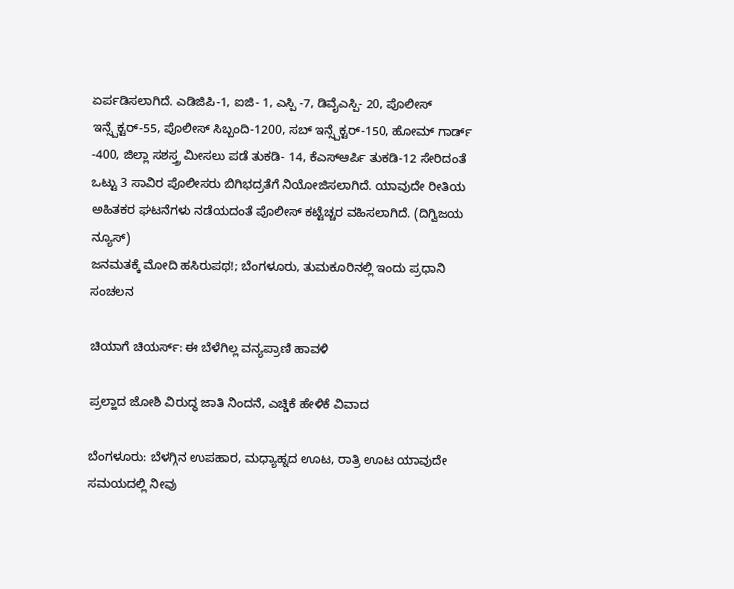ಏರ್ಪಡಿಸಲಾಗಿದೆ. ಎಡಿಜಿಪಿ-1, ಐಜಿ- 1, ಎಸ್ಪಿ -7, ಡಿವೈಎಸ್ಪಿ- 20, ಪೊಲೀಸ್ ಇನ್ಸ್ಪೆಕ್ಟರ್-55, ಪೊಲೀಸ್ ಸಿಬ್ಬಂದಿ-1200, ಸಬ್ ಇನ್ಸ್ಪೆಕ್ಟರ್-150, ಹೋಮ್ ಗಾರ್ಡ್ -400, ಜಿಲ್ಲಾ ಸಶಸ್ತ್ರ ಮೀಸಲು ಪಡೆ ತುಕಡಿ- 14, ಕೆಎಸ್ಆರ್ಪಿ ತುಕಡಿ-12 ಸೇರಿದಂತೆ ಒಟ್ಟು 3 ಸಾವಿರ ಪೊಲೀಸರು ಬಿಗಿಭದ್ರತೆಗೆ ನಿಯೋಜಿಸಲಾಗಿದೆ. ಯಾವುದೇ ರೀತಿಯ ಅಹಿತಕರ ಘಟನೆಗಳು ನಡೆಯದಂತೆ ಪೊಲೀಸ್ ಕಟ್ಟೆಚ್ಚರ ವಹಿಸಲಾಗಿದೆ. (ದಿಗ್ವಿಜಯ ನ್ಯೂಸ್)
ಜನಮತಕ್ಕೆ ಮೋದಿ ಹಸಿರುಪಥ!; ಬೆಂಗಳೂರು, ತುಮಕೂರಿನಲ್ಲಿ ಇಂದು ಪ್ರಧಾನಿ ಸಂಚಲನ

ಚಿಯಾಗೆ ಚಿಯರ್ಸ್: ಈ ಬೆಳೆಗಿಲ್ಲ ವನ್ಯಪ್ರಾಣಿ ಹಾವಳಿ

ಪ್ರಲ್ಹಾದ ಜೋಶಿ ವಿರುದ್ಧ ಜಾತಿ ನಿಂದನೆ, ಎಚ್ಡಿಕೆ ಹೇಳಿಕೆ ವಿವಾದ

ಬೆಂಗಳೂರು: ಬೆಳಗ್ಗಿನ ಉಪಹಾರ, ಮಧ್ಯಾಹ್ನದ ಊಟ, ರಾತ್ರಿ ಊಟ ಯಾವುದೇ ಸಮಯದಲ್ಲಿ ನೀವು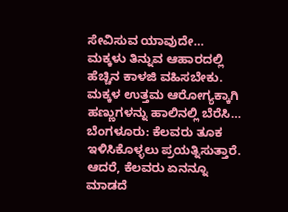ಸೇವಿಸುವ ಯಾವುದೇ…
ಮಕ್ಕಳು ತಿನ್ನುವ ಆಹಾರದಲ್ಲಿ ಹೆಚ್ಚಿನ ಕಾಳಜಿ ವಹಿಸಬೇಕು. ಮಕ್ಕಳ ಉತ್ತಮ ಆರೋಗ್ಯಕ್ಕಾಗಿ ಹಣ್ಣುಗಳನ್ನು ಹಾಲಿನಲ್ಲಿ ಬೆರೆಸಿ…
ಬೆಂಗಳೂರು: ಕೆಲವರು ತೂಕ ಇಳಿಸಿಕೊಳ್ಳಲು ಪ್ರಯತ್ನಿಸುತ್ತಾರೆ. ಆದರೆ, ಕೆಲವರು ಏನನ್ನೂ ಮಾಡದೆ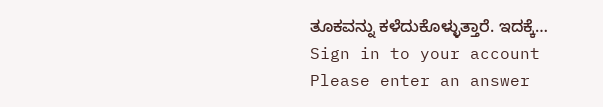ತೂಕವನ್ನು ಕಳೆದುಕೊಳ್ಳುತ್ತಾರೆ. ಇದಕ್ಕೆ…
Sign in to your account
Please enter an answer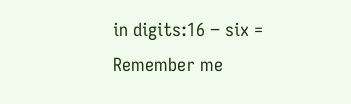in digits:16 − six =
Remember me